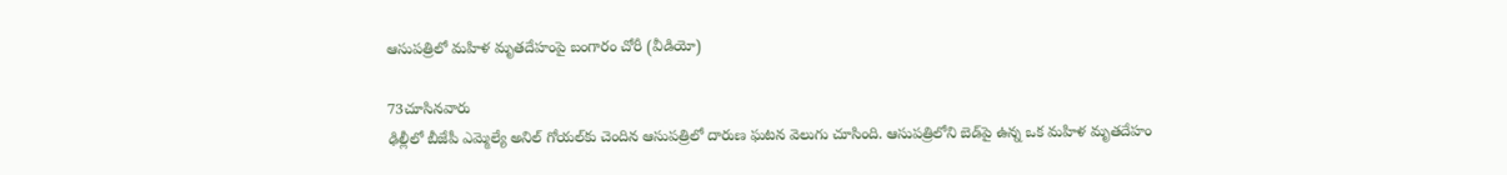ఆసుపత్రిలో మహిళ మృతదేహంపై బంగారం చోరీ (వీడియో)

73చూసినవారు
ఢిల్లీలో బీజేపీ ఎమ్మెల్యే అనిల్ గోయల్‌కు చెందిన ఆసుపత్రిలో దారుణ ఘటన వెలుగు చూసింది. ఆసుపత్రిలోని బెడ్‌పై ఉన్న ఒక మహిళ మృతదేహం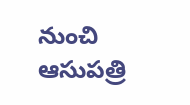నుంచి ఆసుపత్రి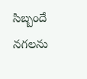సిబ్బందే నగలను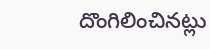దొంగిలించినట్లు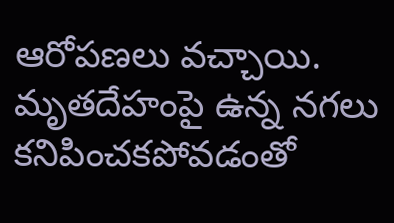ఆరోపణలు వచ్చాయి. మృతదేహంపై ఉన్న నగలు కనిపించకపోవడంతో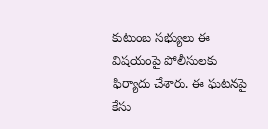కుటుంబ సభ్యులు ఈ విషయంపై పోలీసులకు ఫిర్యాదు చేశారు. ఈ ఘటనపై కేసు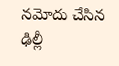నమోదు చేసిన ఢిల్లీ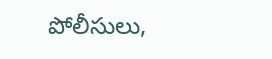పోలీసులు,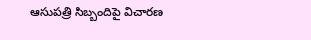ఆసుపత్రి సిబ్బందిపై విచారణ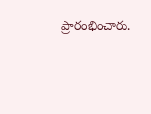ప్రారంభించారు.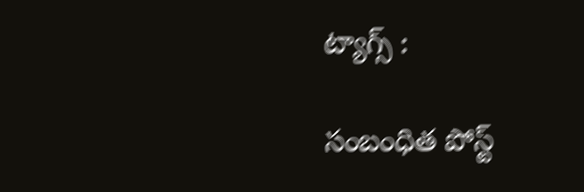ట్యాగ్స్ :

సంబంధిత పోస్ట్